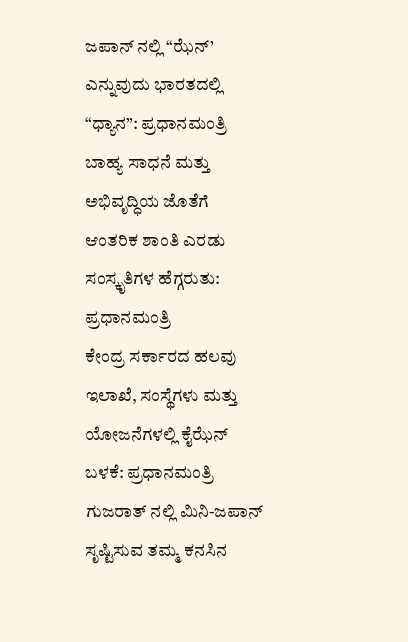ಜಪಾನ್ ನಲ್ಲಿ “ಝೆನ್’ ಎನ್ನುವುದು ಭಾರತದಲ್ಲಿ “ಧ್ಯಾನ”: ಪ್ರಧಾನಮಂತ್ರಿ
ಬಾಹ್ಯ ಸಾಧನೆ ಮತ್ತು ಅಭಿವೃದ್ಧಿಯ ಜೊತೆಗೆ ಆಂತರಿಕ ಶಾಂತಿ ಎರಡು ಸಂಸ್ಕೃತಿಗಳ ಹೆಗ್ಗರುತು: ಪ್ರಧಾನಮಂತ್ರಿ
ಕೇಂದ್ರ ಸರ್ಕಾರದ ಹಲವು ಇಲಾಖೆ, ಸಂಸ್ಥೆಗಳು ಮತ್ತು ಯೋಜನೆಗಳಲ್ಲಿ ಕೈಝೆನ್ ಬಳಕೆ: ಪ್ರಧಾನಮಂತ್ರಿ
ಗುಜರಾತ್ ನಲ್ಲಿ ಮಿನಿ-ಜಪಾನ್ ಸೃಷ್ಟಿಸುವ ತಮ್ಮ ಕನಸಿನ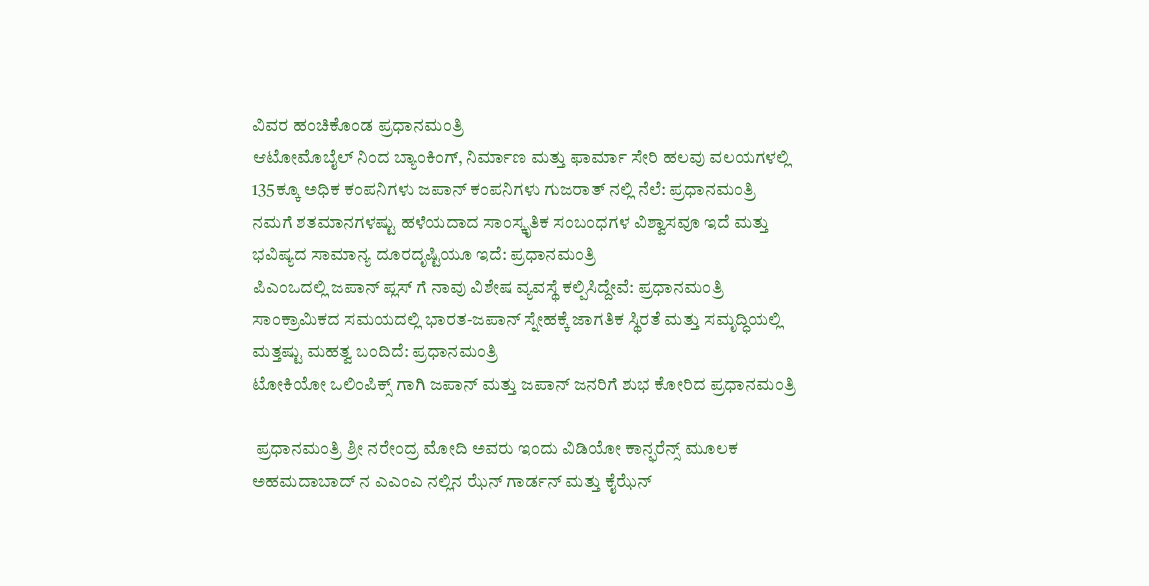ವಿವರ ಹಂಚಿಕೊಂಡ ಪ್ರಧಾನಮಂತ್ರಿ
ಆಟೋಮೊಬೈಲ್ ನಿಂದ ಬ್ಯಾಂಕಿಂಗ್, ನಿರ್ಮಾಣ ಮತ್ತು ಫಾರ್ಮಾ ಸೇರಿ ಹಲವು ವಲಯಗಳಲ್ಲಿ 135ಕ್ಕೂ ಅಧಿಕ ಕಂಪನಿಗಳು ಜಪಾನ್ ಕಂಪನಿಗಳು ಗುಜರಾತ್ ನಲ್ಲಿ ನೆಲೆ: ಪ್ರಧಾನಮಂತ್ರಿ
ನಮಗೆ ಶತಮಾನಗಳಷ್ಟು ಹಳೆಯದಾದ ಸಾಂಸ್ಕೃತಿಕ ಸಂಬಂಧಗಳ ವಿಶ್ವಾಸವೂ ಇದೆ ಮತ್ತು ಭವಿಷ್ಯದ ಸಾಮಾನ್ಯ ದೂರದೃಷ್ಟಿಯೂ ಇದೆ: ಪ್ರಧಾನಮಂತ್ರಿ
ಪಿಎಂಒದಲ್ಲಿ ಜಪಾನ್ ಪ್ಲಸ್ ಗೆ ನಾವು ವಿಶೇಷ ವ್ಯವಸ್ಥೆ ಕಲ್ಪಿಸಿದ್ದೇವೆ: ಪ್ರಧಾನಮಂತ್ರಿ
ಸಾಂಕ್ರಾಮಿಕದ ಸಮಯದಲ್ಲಿ ಭಾರತ-ಜಪಾನ್ ಸ್ನೇಹಕ್ಕೆ ಜಾಗತಿಕ ಸ್ಥಿರತೆ ಮತ್ತು ಸಮೃದ್ಧಿಯಲ್ಲಿ ಮತ್ತಷ್ಟು ಮಹತ್ವ ಬಂದಿದೆ: ಪ್ರಧಾನಮಂತ್ರಿ
ಟೋಕಿಯೋ ಒಲಿಂಪಿಕ್ಸ್ ಗಾಗಿ ಜಪಾನ್ ಮತ್ತು ಜಪಾನ್ ಜನರಿಗೆ ಶುಭ ಕೋರಿದ ಪ್ರಧಾನಮಂತ್ರಿ

 ಪ್ರಧಾನಮಂತ್ರಿ ಶ್ರೀ ನರೇಂದ್ರ ಮೋದಿ ಅವರು ಇಂದು ವಿಡಿಯೋ ಕಾನ್ಫರೆನ್ಸ್ ಮೂಲಕ ಅಹಮದಾಬಾದ್ ನ ಎಎಂಎ ನಲ್ಲಿನ ಝೆನ್ ಗಾರ್ಡನ್ ಮತ್ತು ಕೈಝೆನ್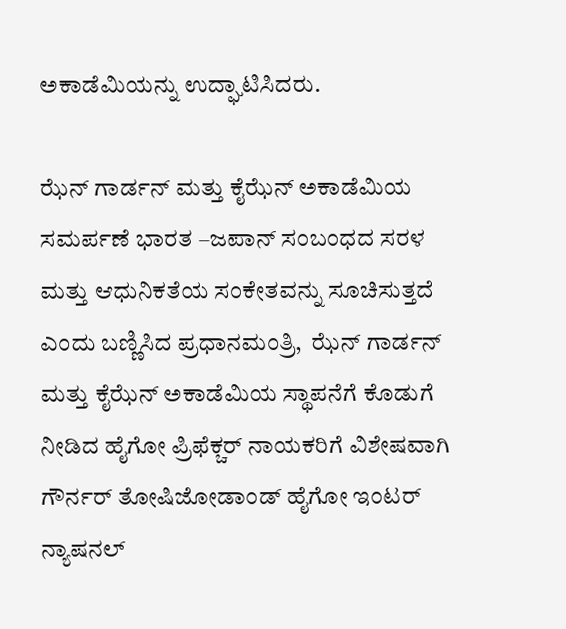ಅಕಾಡೆಮಿಯನ್ನು ಉದ್ಘಾಟಿಸಿದರು.

ಝೆನ್ ಗಾರ್ಡನ್ ಮತ್ತು ಕೈಝೆನ್ ಅಕಾಡೆಮಿಯ ಸಮರ್ಪಣೆ ಭಾರತ –ಜಪಾನ್ ಸಂಬಂಧದ ಸರಳ ಮತ್ತು ಆಧುನಿಕತೆಯ ಸಂಕೇತವನ್ನು ಸೂಚಿಸುತ್ತದೆ ಎಂದು ಬಣ್ಣಿಸಿದ ಪ್ರಧಾನಮಂತ್ರಿ,  ಝೆನ್ ಗಾರ್ಡನ್ ಮತ್ತು ಕೈಝೆನ್ ಅಕಾಡೆಮಿಯ ಸ್ಥಾಪನೆಗೆ ಕೊಡುಗೆ ನೀಡಿದ ಹೈಗೋ ಪ್ರಿಫೆಕ್ಚರ್ ನಾಯಕರಿಗೆ ವಿಶೇಷವಾಗಿ ಗೌರ್ನರ್ ತೋಷಿಜೋಡಾಂಡ್ ಹೈಗೋ ಇಂಟರ್ ನ್ಯಾಷನಲ್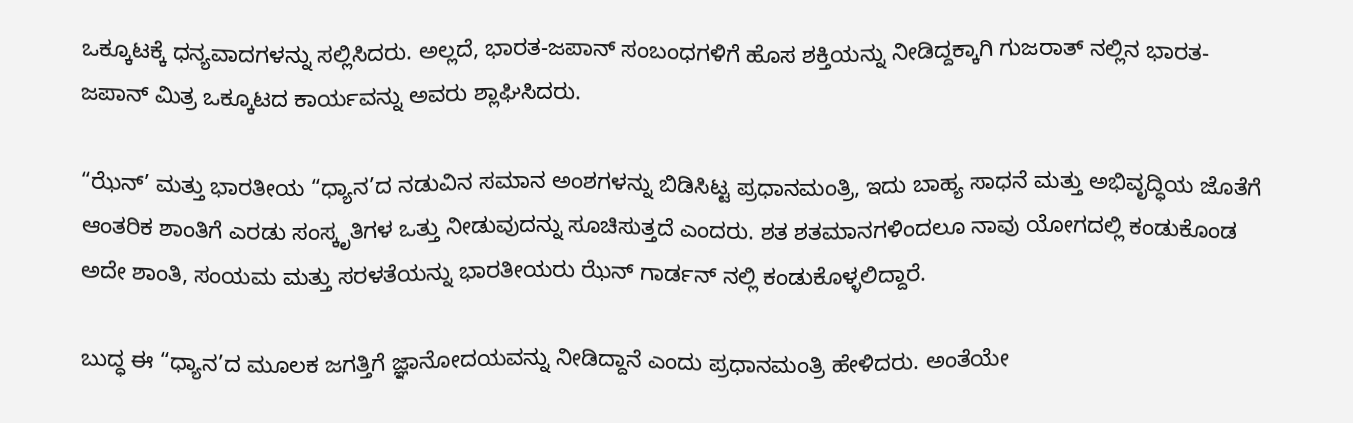ಒಕ್ಕೂಟಕ್ಕೆ ಧನ್ಯವಾದಗಳನ್ನು ಸಲ್ಲಿಸಿದರು. ಅಲ್ಲದೆ, ಭಾರತ-ಜಪಾನ್ ಸಂಬಂಧಗಳಿಗೆ ಹೊಸ ಶಕ್ತಿಯನ್ನು ನೀಡಿದ್ದಕ್ಕಾಗಿ ಗುಜರಾತ್ ನಲ್ಲಿನ ಭಾರತ-ಜಪಾನ್ ಮಿತ್ರ ಒಕ್ಕೂಟದ ಕಾರ್ಯವನ್ನು ಅವರು ಶ್ಲಾಘಿಸಿದರು.

“ಝೆನ್’ ಮತ್ತು ಭಾರತೀಯ “ಧ್ಯಾನ’ದ ನಡುವಿನ ಸಮಾನ ಅಂಶಗಳನ್ನು ಬಿಡಿಸಿಟ್ಟ ಪ್ರಧಾನಮಂತ್ರಿ, ಇದು ಬಾಹ್ಯ ಸಾಧನೆ ಮತ್ತು ಅಭಿವೃದ್ಧಿಯ ಜೊತೆಗೆ ಆಂತರಿಕ ಶಾಂತಿಗೆ ಎರಡು ಸಂಸ್ಕೃತಿಗಳ ಒತ್ತು ನೀಡುವುದನ್ನು ಸೂಚಿಸುತ್ತದೆ ಎಂದರು. ಶತ ಶತಮಾನಗಳಿಂದಲೂ ನಾವು ಯೋಗದಲ್ಲಿ ಕಂಡುಕೊಂಡ ಅದೇ ಶಾಂತಿ, ಸಂಯಮ ಮತ್ತು ಸರಳತೆಯನ್ನು ಭಾರತೀಯರು ಝೆನ್ ಗಾರ್ಡನ್ ನಲ್ಲಿ ಕಂಡುಕೊಳ್ಳಲಿದ್ದಾರೆ.

ಬುದ್ಧ ಈ “ಧ್ಯಾನ’ದ ಮೂಲಕ ಜಗತ್ತಿಗೆ ಜ್ಞಾನೋದಯವನ್ನು ನೀಡಿದ್ದಾನೆ ಎಂದು ಪ್ರಧಾನಮಂತ್ರಿ ಹೇಳಿದರು. ಅಂತೆಯೇ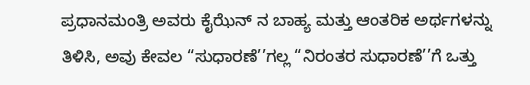ಪ್ರಧಾನಮಂತ್ರಿ ಅವರು ಕೈಝೆನ್ ನ ಬಾಹ್ಯ ಮತ್ತು ಆಂತರಿಕ ಅರ್ಥಗಳನ್ನು ತಿಳಿಸಿ, ಅವು ಕೇವಲ “ಸುಧಾರಣೆ’’ಗಲ್ಲ “ನಿರಂತರ ಸುಧಾರಣೆ’’ಗೆ ಒತ್ತು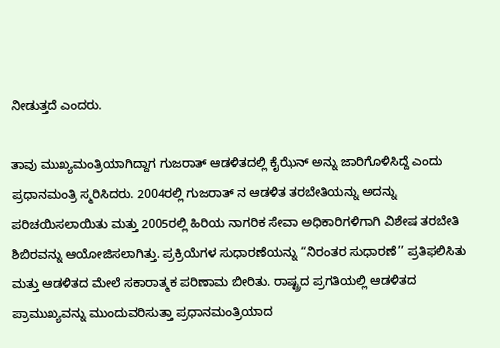ನೀಡುತ್ತದೆ ಎಂದರು.

ತಾವು ಮುಖ್ಯಮಂತ್ರಿಯಾಗಿದ್ದಾಗ ಗುಜರಾತ್ ಆಡಳಿತದಲ್ಲಿ ಕೈಝೆನ್ ಅನ್ನು ಜಾರಿಗೊಳಿಸಿದ್ದೆ ಎಂದು ಪ್ರಧಾನಮಂತ್ರಿ ಸ್ಮರಿಸಿದರು. 2004ರಲ್ಲಿ ಗುಜರಾತ್ ನ ಆಡಳಿತ ತರಬೇತಿಯನ್ನು ಅದನ್ನು ಪರಿಚಯಿಸಲಾಯಿತು ಮತ್ತು 2005ರಲ್ಲಿ ಹಿರಿಯ ನಾಗರಿಕ ಸೇವಾ ಅಧಿಕಾರಿಗಳಿಗಾಗಿ ವಿಶೇಷ ತರಬೇತಿ ಶಿಬಿರವನ್ನು ಆಯೋಜಿಸಲಾಗಿತ್ತು. ಪ್ರಕ್ರಿಯೆಗಳ ಸುಧಾರಣೆಯನ್ನು “ನಿರಂತರ ಸುಧಾರಣೆ’’ ಪ್ರತಿಫಲಿಸಿತು ಮತ್ತು ಆಡಳಿತದ ಮೇಲೆ ಸಕಾರಾತ್ಮಕ ಪರಿಣಾಮ ಬೀರಿತು. ರಾಷ್ಟ್ರದ ಪ್ರಗತಿಯಲ್ಲಿ ಆಡಳಿತದ ಪ್ರಾಮುಖ್ಯವನ್ನು ಮುಂದುವರಿಸುತ್ತಾ ಪ್ರಧಾನಮಂತ್ರಿಯಾದ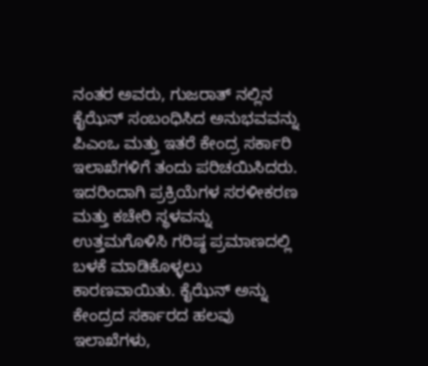ನಂತರ ಅವರು, ಗುಜರಾತ್ ನಲ್ಲಿನ ಕೈಝೆನ್ ಸಂಬಂಧಿಸಿದ ಅನುಭವವನ್ನು ಪಿಎಂಒ ಮತ್ತು ಇತರೆ ಕೇಂದ್ರ ಸರ್ಕಾರಿ ಇಲಾಖೆಗಳಿಗೆ ತಂದು ಪರಿಚಯಿಸಿದರು. ಇದರಿಂದಾಗಿ ಪ್ರಕ್ರಿಯೆಗಳ ಸರಳೀಕರಣ ಮತ್ತು ಕಚೇರಿ ಸ್ಥಳವನ್ನು ಉತ್ತಮಗೊಳಿಸಿ ಗರಿಷ್ಠ ಪ್ರಮಾಣದಲ್ಲಿ ಬಳಕೆ ಮಾಡಿಕೊಳ್ಳಲು ಕಾರಣವಾಯಿತು. ಕೈಝೆನ್ ಅನ್ನು ಕೇಂದ್ರದ ಸರ್ಕಾರದ ಹಲವು ಇಲಾಖೆಗಳು,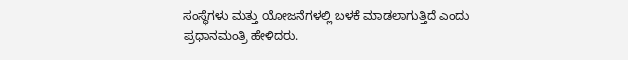ಸಂಸ್ಥೆಗಳು ಮತ್ತು ಯೋಜನೆಗಳಲ್ಲಿ ಬಳಕೆ ಮಾಡಲಾಗುತ್ತಿದೆ ಎಂದು ಪ್ರಧಾನಮಂತ್ರಿ ಹೇಳಿದರು.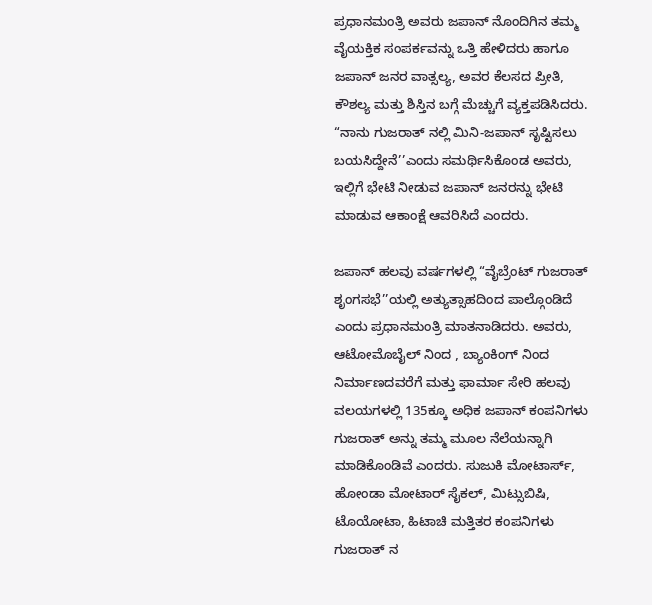ಪ್ರಧಾನಮಂತ್ರಿ ಅವರು ಜಪಾನ್ ನೊಂದಿಗಿನ ತಮ್ಮ ವೈಯಕ್ತಿಕ ಸಂಪರ್ಕವನ್ನು ಒತ್ತಿ ಹೇಳಿದರು ಹಾಗೂ ಜಪಾನ್ ಜನರ ವಾತ್ಸಲ್ಯ, ಅವರ ಕೆಲಸದ ಪ್ರೀತಿ, ಕೌಶಲ್ಯ ಮತ್ತು ಶಿಸ್ತಿನ ಬಗ್ಗೆ ಮೆಚ್ಚುಗೆ ವ್ಯಕ್ತಪಡಿಸಿದರು.  “ನಾನು ಗುಜರಾತ್ ನಲ್ಲಿ ಮಿನಿ-ಜಪಾನ್ ಸೃಷ್ಟಿಸಲು ಬಯಸಿದ್ದೇನೆ’’ಎಂದು ಸಮರ್ಥಿಸಿಕೊಂಡ ಅವರು, ಇಲ್ಲಿಗೆ ಭೇಟಿ ನೀಡುವ ಜಪಾನ್ ಜನರನ್ನು ಭೇಟಿ ಮಾಡುವ ಆಕಾಂಕ್ಷೆ ಆವರಿಸಿದೆ ಎಂದರು.

ಜಪಾನ್ ಹಲವು ವರ್ಷಗಳಲ್ಲಿ “ವೈಬ್ರೆಂಟ್ ಗುಜರಾತ್ ಶೃಂಗಸಭೆ’’ಯಲ್ಲಿ ಅತ್ಯುತ್ಸಾಹದಿಂದ ಪಾಲ್ಗೊಂಡಿದೆ ಎಂದು ಪ್ರಧಾನಮಂತ್ರಿ ಮಾತನಾಡಿದರು. ಅವರು, ಆಟೋಮೊಬೈಲ್ ನಿಂದ , ಬ್ಯಾಂಕಿಂಗ್ ನಿಂದ ನಿರ್ಮಾಣದವರೆಗೆ ಮತ್ತು ಫಾರ್ಮಾ ಸೇರಿ ಹಲವು ವಲಯಗಳಲ್ಲಿ 135ಕ್ಕೂ ಅಧಿಕ ಜಪಾನ್ ಕಂಪನಿಗಳು  ಗುಜರಾತ್ ಅನ್ನು ತಮ್ಮ ಮೂಲ ನೆಲೆಯನ್ನಾಗಿ ಮಾಡಿಕೊಂಡಿವೆ ಎಂದರು. ಸುಜುಕಿ ಮೋಟಾರ್ಸ್, ಹೋಂಡಾ ಮೋಟಾರ್ ಸೈಕಲ್, ಮಿಟ್ಸುಬಿಷಿ, ಟೊಯೋಟಾ, ಹಿಟಾಚಿ ಮತ್ತಿತರ ಕಂಪನಿಗಳು ಗುಜರಾತ್ ನ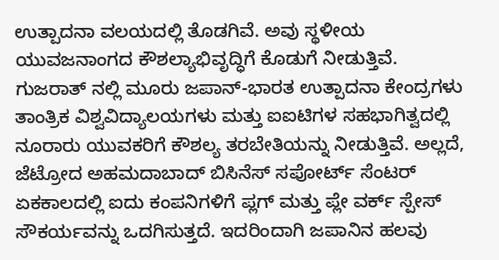ಉತ್ಪಾದನಾ ವಲಯದಲ್ಲಿ ತೊಡಗಿವೆ. ಅವು ಸ್ಥಳೀಯ ಯುವಜನಾಂಗದ ಕೌಶಲ್ಯಾಭಿವೃದ್ಧಿಗೆ ಕೊಡುಗೆ ನೀಡುತ್ತಿವೆ. ಗುಜರಾತ್ ನಲ್ಲಿ ಮೂರು ಜಪಾನ್-ಭಾರತ ಉತ್ಪಾದನಾ ಕೇಂದ್ರಗಳು ತಾಂತ್ರಿಕ ವಿಶ್ವವಿದ್ಯಾಲಯಗಳು ಮತ್ತು ಐಐಟಿಗಳ ಸಹಭಾಗಿತ್ವದಲ್ಲಿ ನೂರಾರು ಯುವಕರಿಗೆ ಕೌಶಲ್ಯ ತರಬೇತಿಯನ್ನು ನೀಡುತ್ತಿವೆ. ಅಲ್ಲದೆ, ಜೆಟ್ರೋದ ಅಹಮದಾಬಾದ್ ಬಿಸಿನೆಸ್ ಸಪೋರ್ಟ್ ಸೆಂಟರ್ ಏಕಕಾಲದಲ್ಲಿ ಐದು ಕಂಪನಿಗಳಿಗೆ ಪ್ಲಗ್ ಮತ್ತು ಪ್ಲೇ ವರ್ಕ್ ಸ್ಪೇಸ್ ಸೌಕರ್ಯವನ್ನು ಒದಗಿಸುತ್ತದೆ. ಇದರಿಂದಾಗಿ ಜಪಾನಿನ ಹಲವು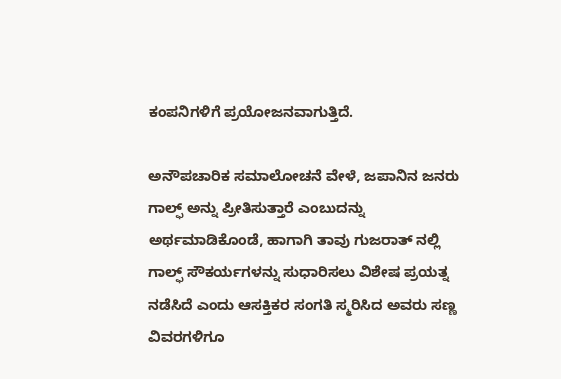ಕಂಪನಿಗಳಿಗೆ ಪ್ರಯೋಜನವಾಗುತ್ತಿದೆ.

ಅನೌಪಚಾರಿಕ ಸಮಾಲೋಚನೆ ವೇಳೆ, ಜಪಾನಿನ ಜನರು ಗಾಲ್ಫ್ ಅನ್ನು ಪ್ರೀತಿಸುತ್ತಾರೆ ಎಂಬುದನ್ನು ಅರ್ಥಮಾಡಿಕೊಂಡೆ, ಹಾಗಾಗಿ ತಾವು ಗುಜರಾತ್ ನಲ್ಲಿ ಗಾಲ್ಫ್ ಸೌಕರ್ಯಗಳನ್ನು ಸುಧಾರಿಸಲು ವಿಶೇಷ ಪ್ರಯತ್ನ ನಡೆಸಿದೆ ಎಂದು ಆಸಕ್ತಿಕರ ಸಂಗತಿ ಸ್ಮರಿಸಿದ ಅವರು ಸಣ್ಣ ವಿವರಗಳಿಗೂ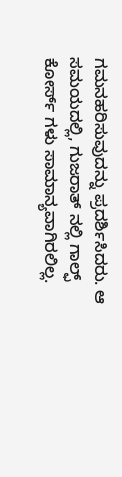ಗಮನಹರಿಸುವುದನ್ನು ಪ್ರದರ್ಶಿಸಿದರು. ಆ ಸಮಯದಲ್ಲಿ, ಗುಜರಾತ್ ನಲ್ಲಿ ಗಾಲ್ಫ್ ಕೋರ್ಸ್ ಗಳು ಸಾಮಾನ್ಯವಾಗಿರಲಿಲ್ಲ.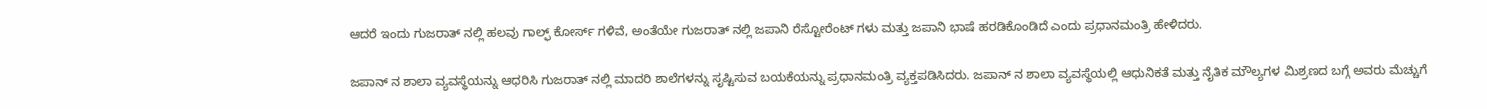ಆದರೆ ಇಂದು ಗುಜರಾತ್ ನಲ್ಲಿ ಹಲವು ಗಾಲ್ಫ್ ಕೋರ್ಸ್ ಗಳಿವೆ, ಅಂತೆಯೇ ಗುಜರಾತ್ ನಲ್ಲಿ ಜಪಾನಿ ರೆಸ್ಟೋರೆಂಟ್ ಗಳು ಮತ್ತು ಜಪಾನಿ ಭಾಷೆ ಹರಡಿಕೊಂಡಿದೆ ಎಂದು ಪ್ರಧಾನಮಂತ್ರಿ ಹೇಳಿದರು.

ಜಪಾನ್ ನ ಶಾಲಾ ವ್ಯವಸ್ಥೆಯನ್ನು ಆಧರಿಸಿ ಗುಜರಾತ್ ನಲ್ಲಿ ಮಾದರಿ ಶಾಲೆಗಳನ್ನು ಸೃಷ್ಟಿಸುವ ಬಯಕೆಯನ್ನು ಪ್ರಧಾನಮಂತ್ರಿ ವ್ಯಕ್ತಪಡಿಸಿದರು. ಜಪಾನ್ ನ ಶಾಲಾ ವ್ಯವಸ್ಥೆಯಲ್ಲಿ ಆಧುನಿಕತೆ ಮತ್ತು ನೈತಿಕ ಮೌಲ್ಯಗಳ ಮಿಶ್ರಣದ ಬಗ್ಗೆ ಅವರು ಮೆಚ್ಚುಗೆ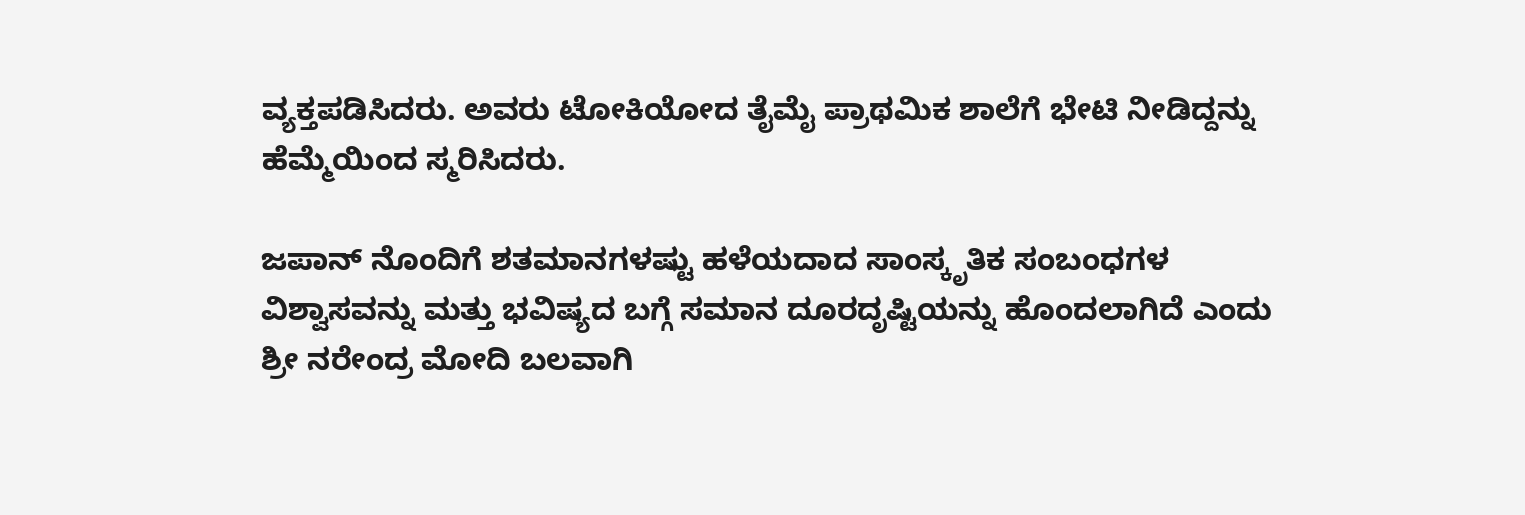ವ್ಯಕ್ತಪಡಿಸಿದರು. ಅವರು ಟೋಕಿಯೋದ ತೈಮೈ ಪ್ರಾಥಮಿಕ ಶಾಲೆಗೆ ಭೇಟಿ ನೀಡಿದ್ದನ್ನು ಹೆಮ್ಮೆಯಿಂದ ಸ್ಮರಿಸಿದರು.

ಜಪಾನ್ ನೊಂದಿಗೆ ಶತಮಾನಗಳಷ್ಟು ಹಳೆಯದಾದ ಸಾಂಸ್ಕೃತಿಕ ಸಂಬಂಧಗಳ ವಿಶ್ವಾಸವನ್ನು ಮತ್ತು ಭವಿಷ್ಯದ ಬಗ್ಗೆ ಸಮಾನ ದೂರದೃಷ್ಟಿಯನ್ನು ಹೊಂದಲಾಗಿದೆ ಎಂದು ಶ್ರೀ ನರೇಂದ್ರ ಮೋದಿ ಬಲವಾಗಿ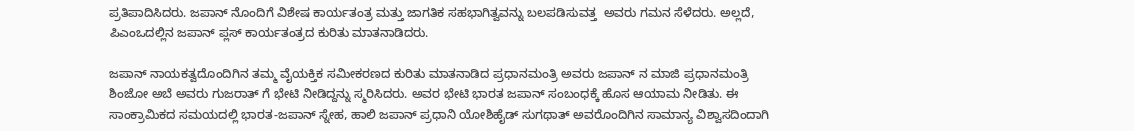ಪ್ರತಿಪಾದಿಸಿದರು. ಜಪಾನ್ ನೊಂದಿಗೆ ವಿಶೇಷ ಕಾರ್ಯತಂತ್ರ ಮತ್ತು ಜಾಗತಿಕ ಸಹಭಾಗಿತ್ವವನ್ನು ಬಲಪಡಿಸುವತ್ತ  ಅವರು ಗಮನ ಸೆಳೆದರು. ಅಲ್ಲದೆ, ಪಿಎಂಒದಲ್ಲಿನ ಜಪಾನ್ ಪ್ಲಸ್ ಕಾರ್ಯತಂತ್ರದ ಕುರಿತು ಮಾತನಾಡಿದರು.

ಜಪಾನ್ ನಾಯಕತ್ವದೊಂದಿಗಿನ ತಮ್ಮ ವೈಯಕ್ತಿಕ ಸಮೀಕರಣದ ಕುರಿತು ಮಾತನಾಡಿದ ಪ್ರಧಾನಮಂತ್ರಿ ಅವರು ಜಪಾನ್ ನ ಮಾಜಿ ಪ್ರಧಾನಮಂತ್ರಿ ಶಿಂಜೋ ಅಬೆ ಅವರು ಗುಜರಾತ್ ಗೆ ಭೇಟಿ ನೀಡಿದ್ದನ್ನು ಸ್ಮರಿಸಿದರು. ಅವರ ಭೇಟಿ ಭಾರತ ಜಪಾನ್ ಸಂಬಂಧಕ್ಕೆ ಹೊಸ ಆಯಾಮ ನೀಡಿತು. ಈ ಸಾಂಕ್ರಾಮಿಕದ ಸಮಯದಲ್ಲಿ ಭಾರತ-ಜಪಾನ್ ಸ್ನೇಹ, ಹಾಲಿ ಜಪಾನ್ ಪ್ರಧಾನಿ ಯೋಶಿಹೈಡ್ ಸುಗಥಾತ್ ಅವರೊಂದಿಗಿನ ಸಾಮಾನ್ಯ ವಿಶ್ವಾಸದಿಂದಾಗಿ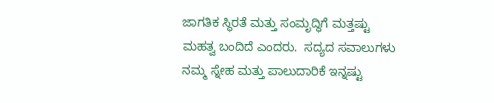ಜಾಗತಿಕ ಸ್ಥಿರತೆ ಮತ್ತು ಸಂಮೃದ್ಧಿಗೆ ಮತ್ತಷ್ಟು ಮಹತ್ವ ಬಂದಿದೆ ಎಂದರು.  ಸದ್ಯದ ಸವಾಲುಗಳು ನಮ್ಮ ಸ್ನೇಹ ಮತ್ತು ಪಾಲುದಾರಿಕೆ ಇನ್ನಷ್ಟು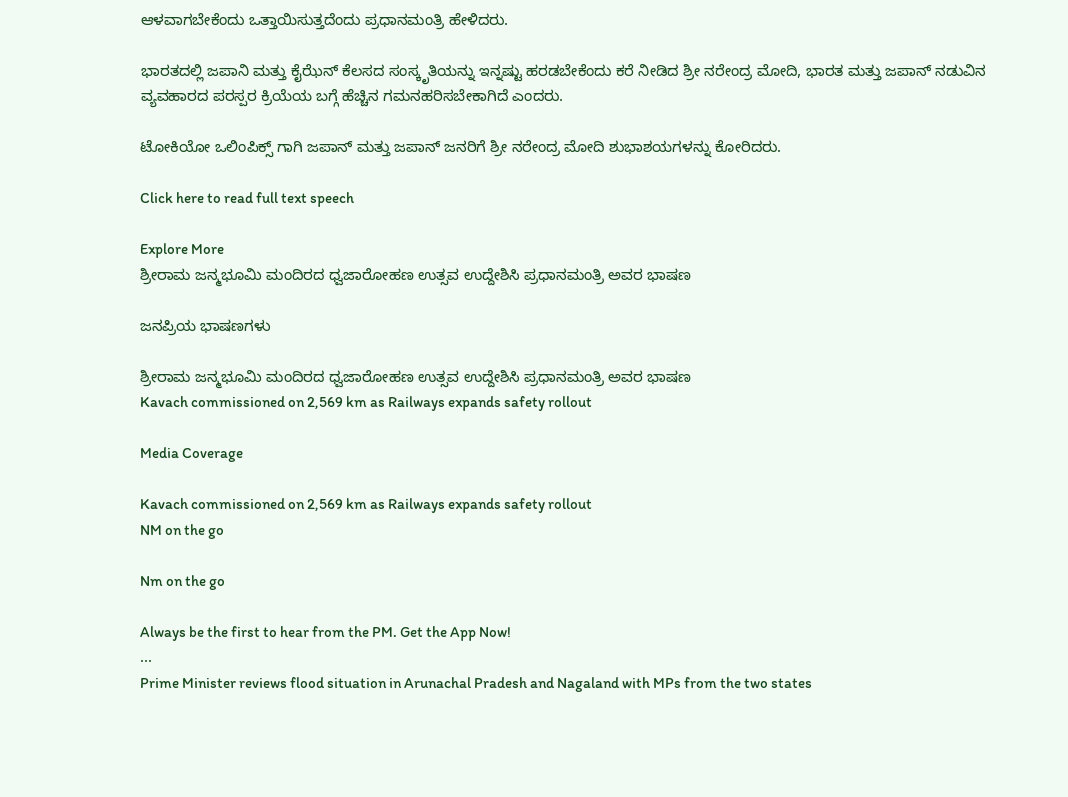ಆಳವಾಗಬೇಕೆಂದು ಒತ್ತಾಯಿಸುತ್ತದೆಂದು ಪ್ರಧಾನಮಂತ್ರಿ ಹೇಳಿದರು.

ಭಾರತದಲ್ಲಿ ಜಪಾನಿ ಮತ್ತು ಕೈಝೆನ್ ಕೆಲಸದ ಸಂಸ್ಕೃತಿಯನ್ನು ಇನ್ನಷ್ಟು ಹರಡಬೇಕೆಂದು ಕರೆ ನೀಡಿದ ಶ್ರೀ ನರೇಂದ್ರ ಮೋದಿ, ಭಾರತ ಮತ್ತು ಜಪಾನ್ ನಡುವಿನ ವ್ಯವಹಾರದ ಪರಸ್ಪರ ಕ್ರಿಯೆಯ ಬಗ್ಗೆ ಹೆಚ್ಚಿನ ಗಮನಹರಿಸಬೇಕಾಗಿದೆ ಎಂದರು.

ಟೋಕಿಯೋ ಒಲಿಂಪಿಕ್ಸ್ ಗಾಗಿ ಜಪಾನ್ ಮತ್ತು ಜಪಾನ್ ಜನರಿಗೆ ಶ್ರೀ ನರೇಂದ್ರ ಮೋದಿ ಶುಭಾಶಯಗಳನ್ನು ಕೋರಿದರು.

Click here to read full text speech

Explore More
ಶ್ರೀರಾಮ ಜನ್ಮಭೂಮಿ ಮಂದಿರದ ಧ್ವಜಾರೋಹಣ ಉತ್ಸವ ಉದ್ದೇಶಿಸಿ ಪ್ರಧಾನಮಂತ್ರಿ ಅವರ ಭಾಷಣ

ಜನಪ್ರಿಯ ಭಾಷಣಗಳು

ಶ್ರೀರಾಮ ಜನ್ಮಭೂಮಿ ಮಂದಿರದ ಧ್ವಜಾರೋಹಣ ಉತ್ಸವ ಉದ್ದೇಶಿಸಿ ಪ್ರಧಾನಮಂತ್ರಿ ಅವರ ಭಾಷಣ
Kavach commissioned on 2,569 km as Railways expands safety rollout

Media Coverage

Kavach commissioned on 2,569 km as Railways expands safety rollout
NM on the go

Nm on the go

Always be the first to hear from the PM. Get the App Now!
...
Prime Minister reviews flood situation in Arunachal Pradesh and Nagaland with MPs from the two states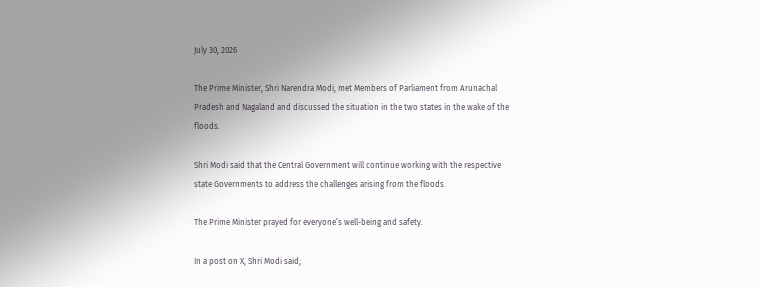July 30, 2026

The Prime Minister, Shri Narendra Modi, met Members of Parliament from Arunachal Pradesh and Nagaland and discussed the situation in the two states in the wake of the floods.

Shri Modi said that the Central Government will continue working with the respective state Governments to address the challenges arising from the floods.

The Prime Minister prayed for everyone’s well-being and safety.

In a post on X, Shri Modi said;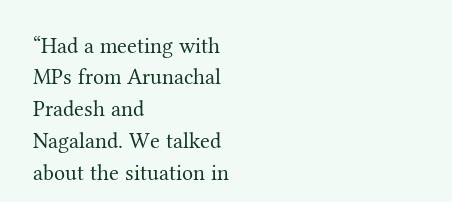“Had a meeting with MPs from Arunachal Pradesh and Nagaland. We talked about the situation in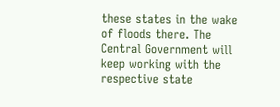these states in the wake of floods there. The Central Government will keep working with the respective state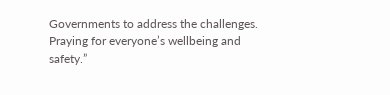Governments to address the challenges. Praying for everyone’s wellbeing and safety.”